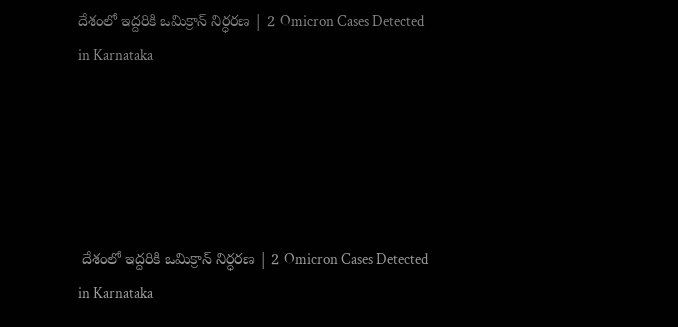దేశంలో ఇద్దరికి ఒమిక్రాన్‌ నిర్ధరణ | 2 Omicron Cases Detected in Karnataka





 దేశంలో ఇద్దరికి ఒమిక్రాన్‌ నిర్ధరణ | 2 Omicron Cases Detected in Karnataka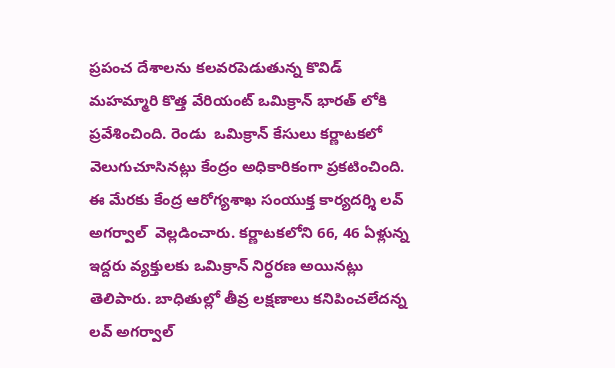ప్రపంచ దేశాలను కలవరపెడుతున్న కొవిడ్ మహమ్మారి కొత్త వేరియంట్ ఒమిక్రాన్ భారత్ లోకి ప్రవేశించింది. రెండు  ఒమిక్రాన్ కేసులు కర్ణాటకలో వెలుగుచూసినట్లు కేంద్రం అధికారికంగా ప్రకటించింది. ఈ మేరకు కేంద్ర ఆరోగ్యశాఖ సంయుక్త కార్యదర్శి లవ్ అగర్వాల్  వెల్లడించారు. కర్ణాటకలోని 66, 46 ఏళ్లున్న ఇద్దరు వ్యక్తులకు ఒమిక్రాన్ నిర్ధరణ అయినట్లు తెలిపారు. బాధితుల్లో తీవ్ర లక్షణాలు కనిపించలేదన్న లవ్ అగర్వాల్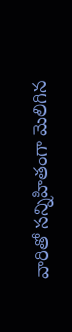వారితో సన్నిహితంగా మెలిగిన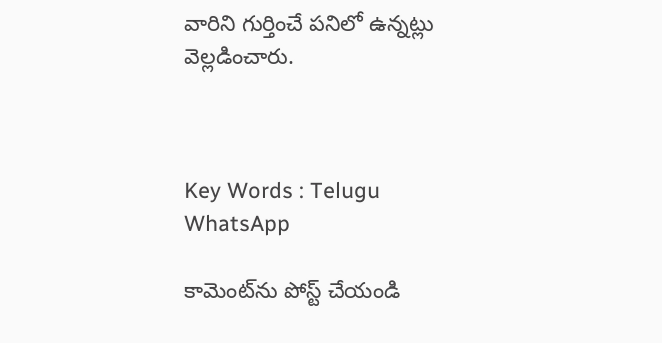వారిని గుర్తించే పనిలో ఉన్నట్లు వెల్లడించారు.



Key Words : Telugu WhatsApp

కామెంట్‌ను పోస్ట్ చేయండి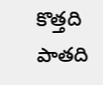కొత్తది పాతది